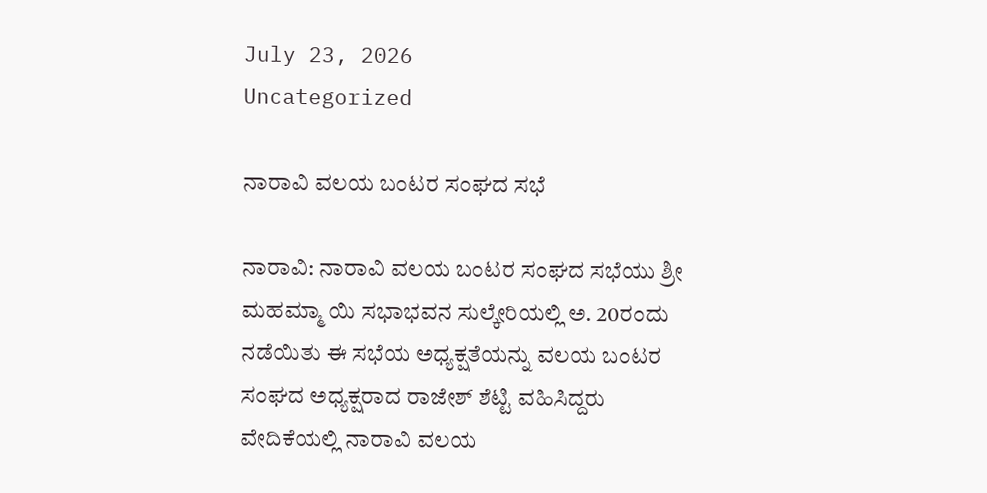July 23, 2026
Uncategorized

ನಾರಾವಿ ವಲಯ ಬಂಟರ ಸಂಘದ ಸಭೆ

ನಾರಾವಿ: ನಾರಾವಿ ವಲಯ ಬಂಟರ ಸಂಘದ ಸಭೆಯು ಶ್ರೀ ಮಹಮ್ಮಾ ಯಿ ಸಭಾಭವನ ಸುಲ್ಕೇರಿಯಲ್ಲಿ ಅ. 20ರಂದು ನಡೆಯಿತು ಈ ಸಭೆಯ ಅಧ್ಯಕ್ಷತೆಯನ್ನು ವಲಯ ಬಂಟರ ಸಂಘದ ಅಧ್ಯಕ್ಷರಾದ ರಾಜೇಶ್ ಶೆಟ್ಟಿ ವಹಿಸಿದ್ದರು ವೇದಿಕೆಯಲ್ಲಿ ನಾರಾವಿ ವಲಯ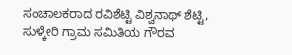ಸಂಚಾಲಕರಾದ ರವಿಶೆಟ್ಟಿ ವಿಶ್ವನಾಥ್ ಶೆಟ್ಟಿ, ಸುಳ್ಕೇರಿ ಗ್ರಾಮ ಸಮಿತಿಯ ಗೌರವ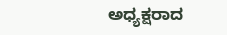ಅಧ್ಯಕ್ಷರಾದ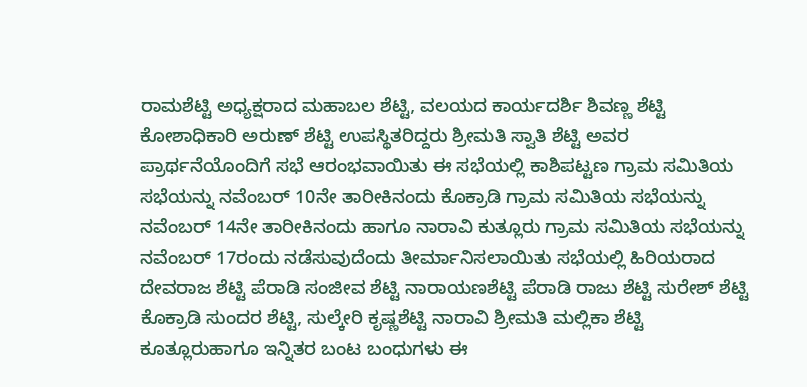ರಾಮಶೆಟ್ಟಿ ಅಧ್ಯಕ್ಷರಾದ ಮಹಾಬಲ ಶೆಟ್ಟಿ, ವಲಯದ ಕಾರ್ಯದರ್ಶಿ ಶಿವಣ್ಣ ಶೆಟ್ಟಿ ಕೋಶಾಧಿಕಾರಿ ಅರುಣ್ ಶೆಟ್ಟಿ ಉಪಸ್ಥಿತರಿದ್ದರು ಶ್ರೀಮತಿ ಸ್ವಾತಿ ಶೆಟ್ಟಿ ಅವರ ಪ್ರಾರ್ಥನೆಯೊಂದಿಗೆ ಸಭೆ ಆರಂಭವಾಯಿತು ಈ ಸಭೆಯಲ್ಲಿ ಕಾಶಿಪಟ್ಟಣ ಗ್ರಾಮ ಸಮಿತಿಯ ಸಭೆಯನ್ನು ನವೆಂಬರ್ 10ನೇ ತಾರೀಕಿನಂದು ಕೊಕ್ರಾಡಿ ಗ್ರಾಮ ಸಮಿತಿಯ ಸಭೆಯನ್ನು ನವೆಂಬರ್ 14ನೇ ತಾರೀಕಿನಂದು ಹಾಗೂ ನಾರಾವಿ ಕುತ್ಲೂರು ಗ್ರಾಮ ಸಮಿತಿಯ ಸಭೆಯನ್ನು ನವೆಂಬರ್ 17ರಂದು ನಡೆಸುವುದೆಂದು ತೀರ್ಮಾನಿಸಲಾಯಿತು ಸಭೆಯಲ್ಲಿ ಹಿರಿಯರಾದ ದೇವರಾಜ ಶೆಟ್ಟಿ ಪೆರಾಡಿ ಸಂಜೀವ ಶೆಟ್ಟಿ ನಾರಾಯಣಶೆಟ್ಟಿ ಪೆರಾಡಿ ರಾಜು ಶೆಟ್ಟಿ ಸುರೇಶ್ ಶೆಟ್ಟಿ ಕೊಕ್ರಾಡಿ ಸುಂದರ ಶೆಟ್ಟಿ, ಸುಲ್ಕೇರಿ ಕೃಷ್ಣಶೆಟ್ಟಿ ನಾರಾವಿ ಶ್ರೀಮತಿ ಮಲ್ಲಿಕಾ ಶೆಟ್ಟಿ ಕೂತ್ಲೂರುಹಾಗೂ ಇನ್ನಿತರ ಬಂಟ ಬಂಧುಗಳು ಈ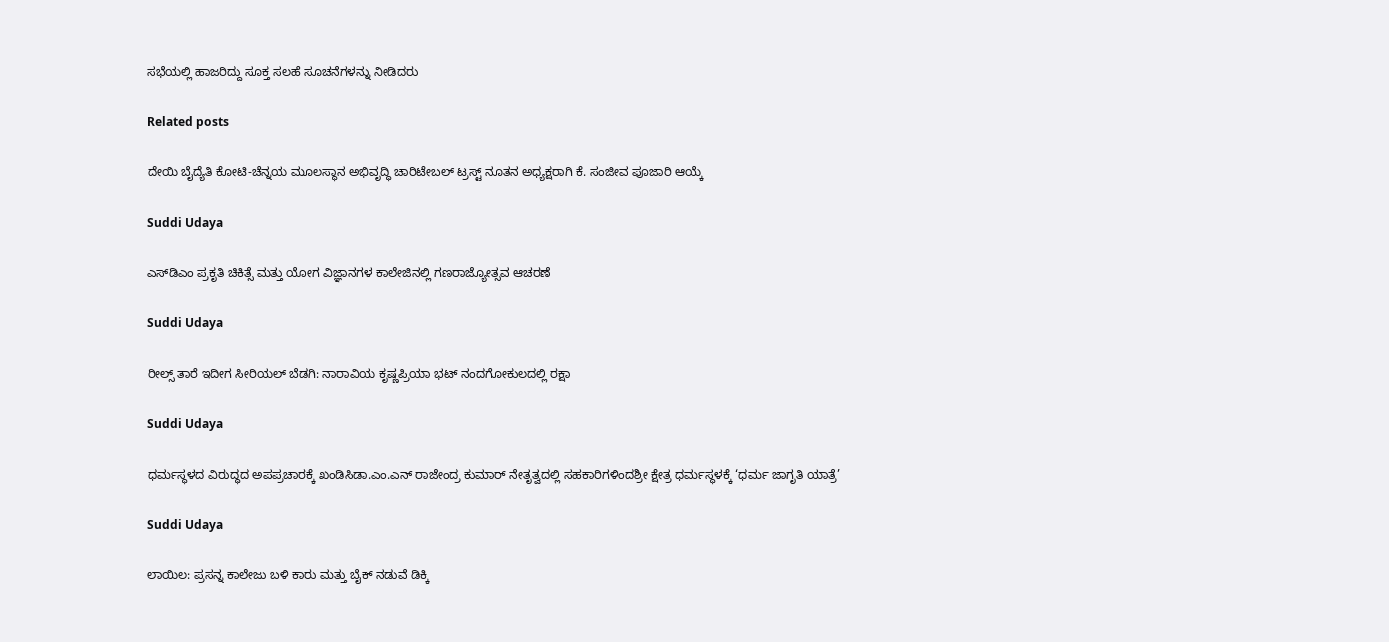ಸಭೆಯಲ್ಲಿ ಹಾಜರಿದ್ದು ಸೂಕ್ತ ಸಲಹೆ ಸೂಚನೆಗಳನ್ನು ನೀಡಿದರು

Related posts

ದೇಯಿ ಬೈದ್ಯೆತಿ ಕೋಟಿ-ಚೆನ್ನಯ ಮೂಲಸ್ಥಾನ ಅಭಿವೃದ್ಧಿ ಚಾರಿಟೇಬಲ್ ಟ್ರಸ್ಟ್ ನೂತನ ಅಧ್ಯಕ್ಷರಾಗಿ ಕೆ. ಸಂಜೀವ ಪೂಜಾರಿ ಆಯ್ಕೆ

Suddi Udaya

ಎಸ್‌ಡಿಎಂ ಪ್ರಕೃತಿ ಚಿಕಿತ್ಸೆ ಮತ್ತು ಯೋಗ ವಿಜ್ಞಾನಗಳ ಕಾಲೇಜಿನಲ್ಲಿ ಗಣರಾಜ್ಯೋತ್ಸವ ಆಚರಣೆ

Suddi Udaya

ರೀಲ್ಸ್‌ ತಾರೆ ಇದೀಗ ಸೀರಿಯಲ್ ಬೆಡಗಿ: ನಾರಾವಿಯ ಕೃಷ್ಣಪ್ರಿಯಾ ಭಟ್ ನಂದಗೋಕುಲದಲ್ಲಿ ರಕ್ಷಾ

Suddi Udaya

ಧರ್ಮಸ್ಥಳದ ವಿರುದ್ಧದ ಅಪಪ್ರಚಾರಕ್ಕೆ ಖಂಡಿಸಿಡಾ.ಎಂ.ಎನ್ ರಾಜೇಂದ್ರ ಕುಮಾರ್ ನೇತೃತ್ವದಲ್ಲಿ ಸಹಕಾರಿಗಳಿಂದಶ್ರೀ ಕ್ಷೇತ್ರ ಧರ್ಮಸ್ಥಳಕ್ಕೆ ‘ಧರ್ಮ ಜಾಗೃತಿ ಯಾತ್ರೆ’

Suddi Udaya

ಲಾಯಿಲ: ಪ್ರಸನ್ನ ಕಾಲೇಜು ಬಳಿ ಕಾರು ಮತ್ತು ಬೈಕ್ ನಡುವೆ ಡಿಕ್ಕಿ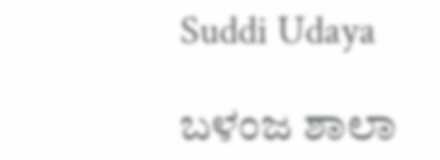Suddi Udaya

ಬಳಂಜ ಶಾಲಾ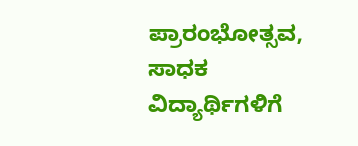ಪ್ರಾರಂಭೋತ್ಸವ, ಸಾಧಕ ವಿದ್ಯಾರ್ಥಿಗಳಿಗೆ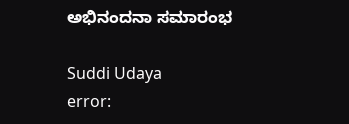ಅಭಿನಂದನಾ ಸಮಾರಂಭ

Suddi Udaya
error: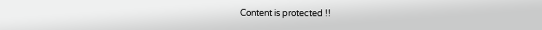Content is protected !!